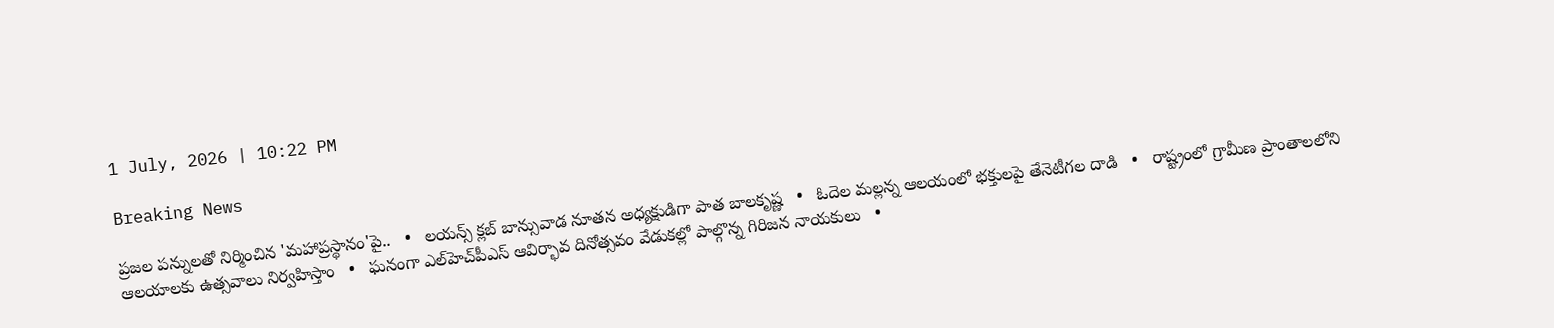1 July, 2026 | 10:22 PM

Breaking News

ప్రజల పన్నులతో నిర్మించిన 'మహాప్రస్థానం'పై..   •   లయన్స్ క్లబ్ బాన్సువాడ నూతన అధ్యక్షుడిగా పాత బాలకృష్ణ   •   ఓదెల మల్లన్న ఆలయంలో భక్తులపై తేనెటీగల దాడి   •   రాష్ట్రంలో గ్రామీణ ప్రాంతాలలోని ఆలయాలకు ఉత్సవాలు నిర్వహిస్తాం   •   ఘనంగా ఎల్‌హెచ్‌పీఎస్ ఆవిర్భావ దినోత్సవం వేడుకల్లో పాల్గొన్న గిరిజన నాయకులు   •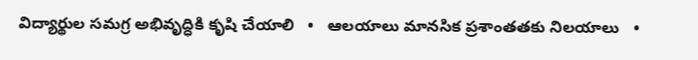విద్యార్థుల సమగ్ర అభివృద్ధికి కృషి చేయాలి   •   ఆలయాలు మానసిక ప్రశాంతతకు నిలయాలు   •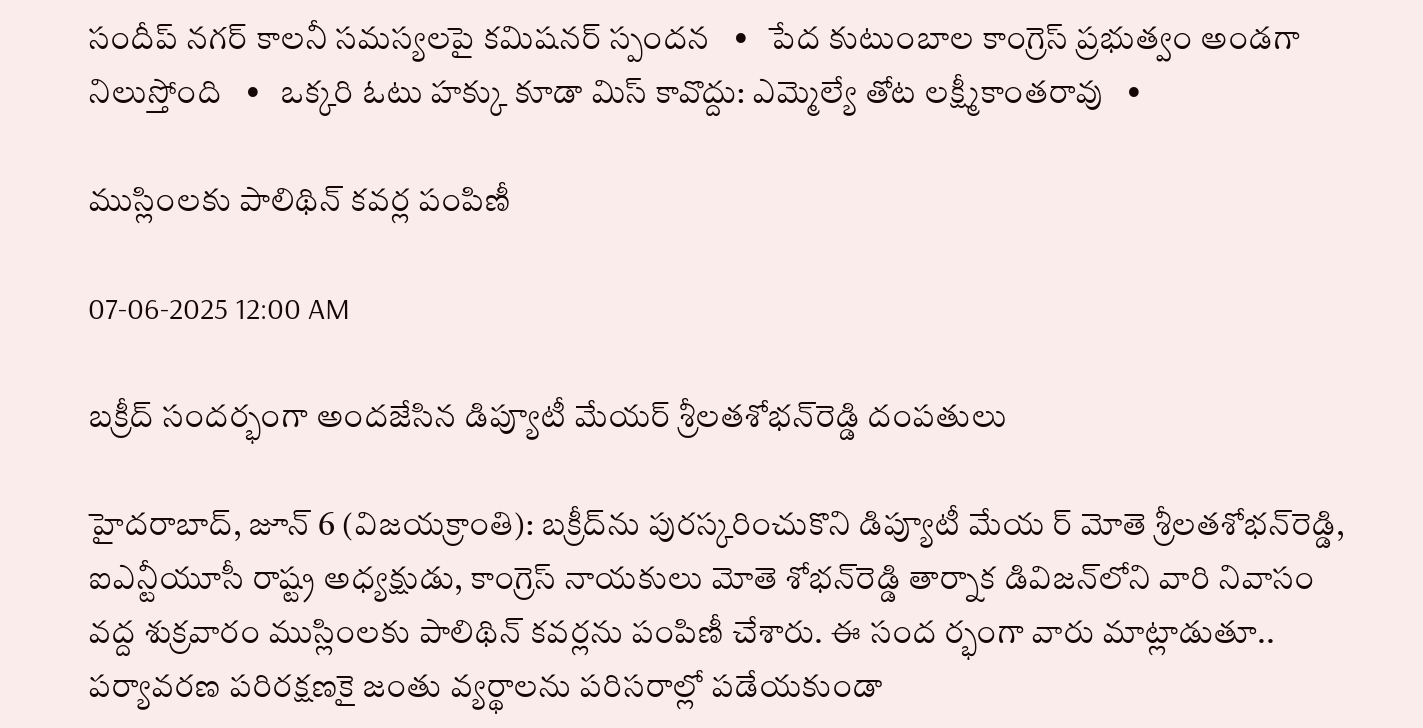సందీప్ నగర్ కాలనీ సమస్యలపై కమిషనర్ స్పందన   •   పేద కుటుంబాల కాంగ్రెస్ ప్రభుత్వం అండగా నిలుస్తోంది   •   ఒక్కరి ఓటు హక్కు కూడా మిస్ కావొద్దు: ఎమ్మెల్యే తోట లక్ష్మీకాంతరావు   •

ముస్లింలకు పాలిథిన్ కవర్ల పంపిణీ

07-06-2025 12:00 AM

బక్రీద్ సందర్భంగా అందజేసిన డిప్యూటీ మేయర్ శ్రీలతశోభన్‌రెడ్డి దంపతులు

హైదరాబాద్, జూన్ 6 (విజయక్రాంతి): బక్రీద్‌ను పురస్కరించుకొని డిప్యూటీ మేయ ర్ మోతె శ్రీలతశోభన్‌రెడ్డి, ఐఎన్టీయూసీ రాష్ట్ర అధ్యక్షుడు, కాంగ్రెస్ నాయకులు మోతె శోభన్‌రెడ్డి తార్నాక డివిజన్‌లోని వారి నివాసం వద్ద శుక్రవారం ముస్లింలకు పాలిథిన్ కవర్లను పంపిణీ చేశారు. ఈ సంద ర్భంగా వారు మాట్లాడుతూ.. పర్యావరణ పరిరక్షణకై జంతు వ్యర్థాలను పరిసరాల్లో పడేయకుండా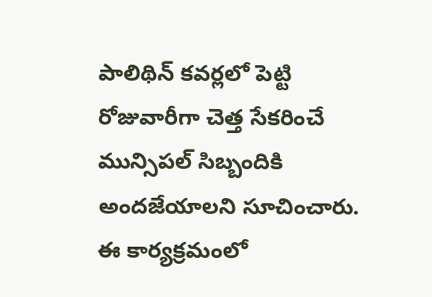పాలిథిన్ కవర్లలో పెట్టి రోజువారీగా చెత్త సేకరించే మున్సిపల్ సిబ్బందికి అందజేయాలని సూచించారు. ఈ కార్యక్రమంలో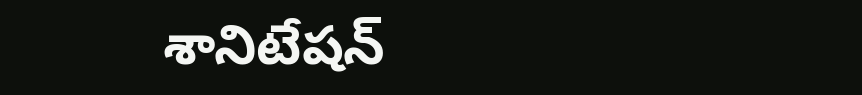శానిటేషన్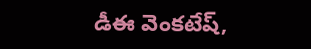డీఈ వెంకటేష్,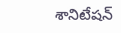శానిటేషన్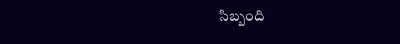సిబ్బంది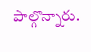పాల్గొన్నారు.